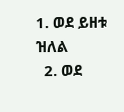1. ወደ ይዘቱ ዝለል
  2. ወደ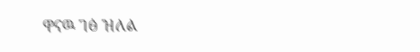ዋናዉ ገፅ ዝለል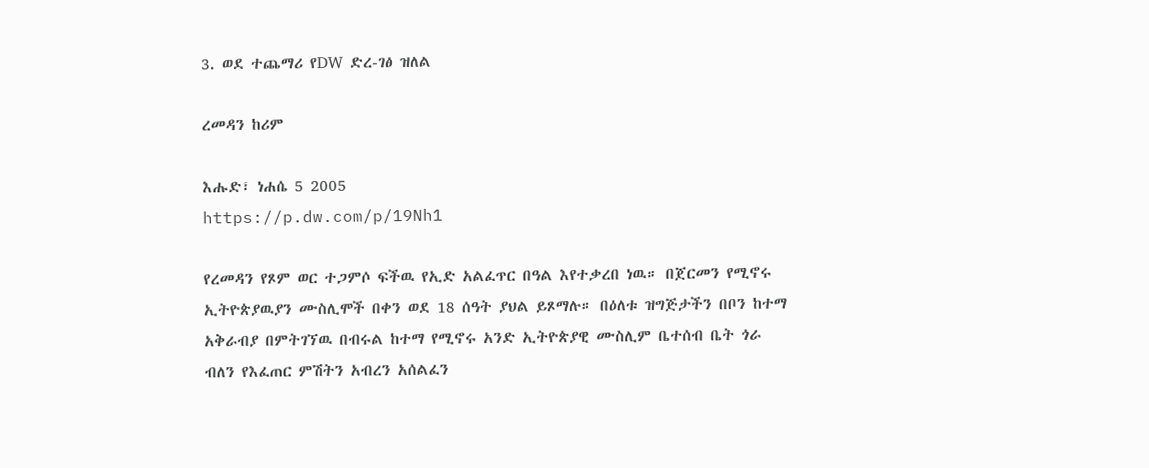3. ወደ ተጨማሪ የDW ድረ-ገፅ ዝለል

ረመዳን ከሪም

እሑድ፣ ነሐሴ 5 2005
https://p.dw.com/p/19Nh1

የረመዳን የጾም ወር ተጋምሶ ፍችዉ የኢድ አልፈጥር በዓል እየተቃረበ ነዉ። በጀርመን የሚኖሩ ኢትዮጵያዉያን ሙስሊሞች በቀን ወደ 18 ሰዓት ያህል ይጾማሉ። በዕለቱ ዝግጅታችን በቦን ከተማ አቅራብያ በምትገኘዉ በብሩል ከተማ የሚኖሩ አንድ ኢትዮጵያዊ ሙስሊም ቤተሰብ ቤት ጎራ ብለን የእፈጠር ምሽትን አብረን አሰልፈን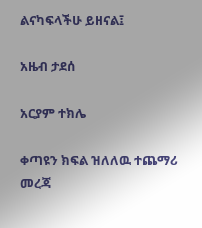ልናካፍላችሁ ይዘናል፤

አዜብ ታደሰ

አርያም ተክሌ

ቀጣዩን ክፍል ዝለለዉ ተጨማሪ መረጃ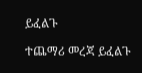ይፈልጉ

ተጨማሪ መረጃ ይፈልጉ